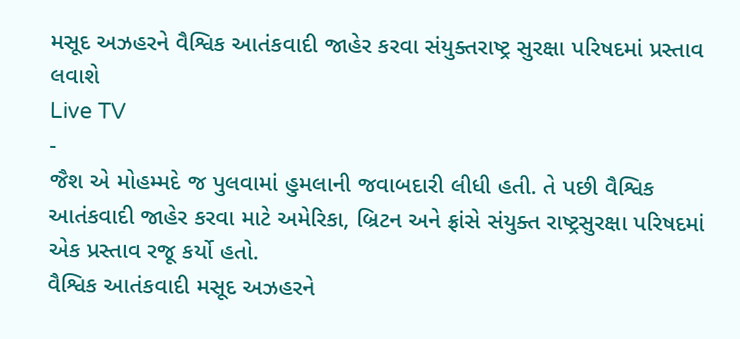મસૂદ અઝહરને વૈશ્વિક આતંકવાદી જાહેર કરવા સંયુક્તરાષ્ટ્ર સુરક્ષા પરિષદમાં પ્રસ્તાવ લવાશે
Live TV
-
જૈશ એ મોહમ્મદે જ પુલવામાં હુમલાની જવાબદારી લીધી હતી. તે પછી વૈશ્વિક આતંકવાદી જાહેર કરવા માટે અમેરિકા, બ્રિટન અને ફ્રાંસે સંયુક્ત રાષ્ટ્રસુરક્ષા પરિષદમાં એક પ્રસ્તાવ રજૂ કર્યો હતો.
વૈશ્વિક આતંકવાદી મસૂદ અઝહરને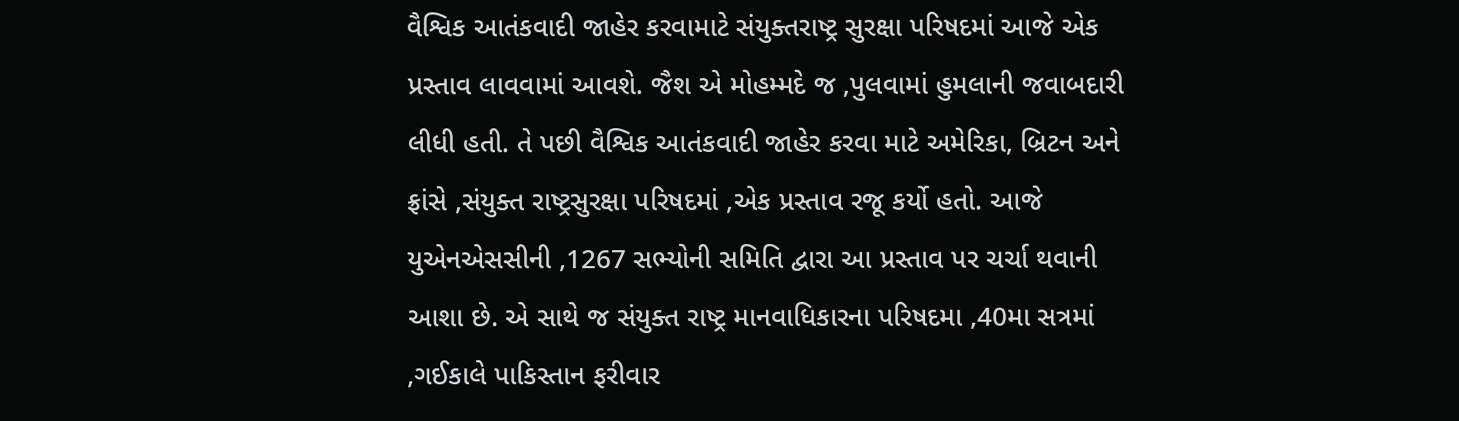વૈશ્વિક આતંકવાદી જાહેર કરવામાટે સંયુક્તરાષ્ટ્ર સુરક્ષા પરિષદમાં આજે એક પ્રસ્તાવ લાવવામાં આવશે. જૈશ એ મોહમ્મદે જ ,પુલવામાં હુમલાની જવાબદારી લીધી હતી. તે પછી વૈશ્વિક આતંકવાદી જાહેર કરવા માટે અમેરિકા, બ્રિટન અને ફ્રાંસે ,સંયુક્ત રાષ્ટ્રસુરક્ષા પરિષદમાં ,એક પ્રસ્તાવ રજૂ કર્યો હતો. આજે યુએનએસસીની ,1267 સભ્યોની સમિતિ દ્વારા આ પ્રસ્તાવ પર ચર્ચા થવાની આશા છે. એ સાથે જ સંયુક્ત રાષ્ટ્ર માનવાધિકારના પરિષદમા ,40મા સત્રમાં ,ગઈકાલે પાકિસ્તાન ફરીવાર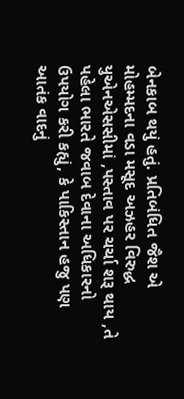બેનકાબ થયું હતું. પ્રતિબંધિત જૈશ એ મોહમ્મદના વડા મસૂદ અઝહર વિરુદ્ધ યુએનએસસીમાં ,પસ્તાવ પર ચર્ચા શરૂ થાય ,તે પહેલા ભારતે જવાબ દેવાના અધિકારનો ઉપયોગ કરી કહ્યું, કે પાકિસ્તાન હજુ પણ આતંક વાદનું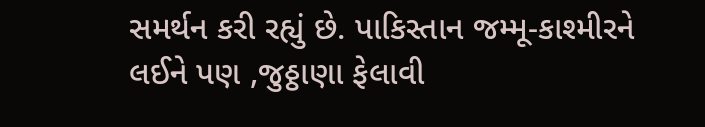સમર્થન કરી રહ્યું છે. પાકિસ્તાન જમ્મૂ-કાશ્મીરને લઈને પણ ,જુઠ્ઠાણા ફેલાવી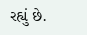રહ્યું છે.